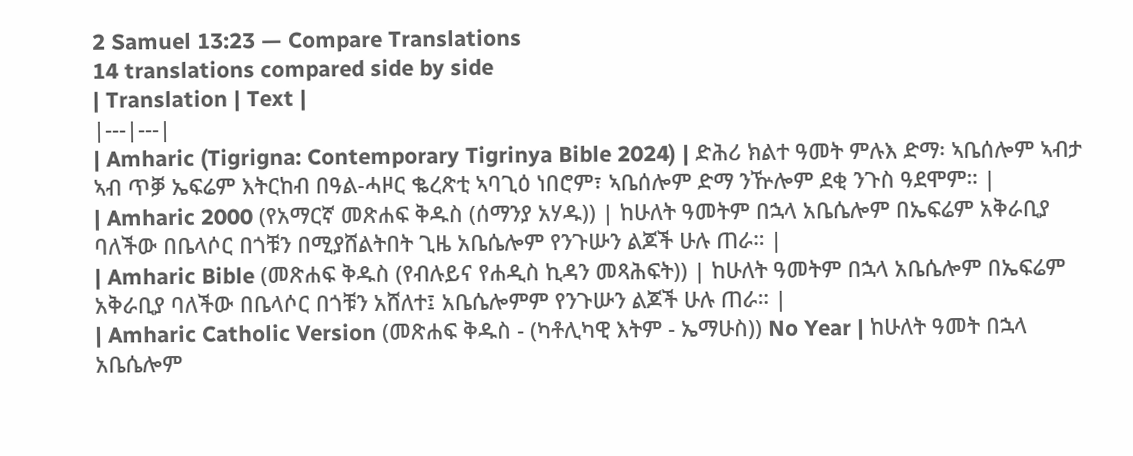2 Samuel 13:23 — Compare Translations
14 translations compared side by side
| Translation | Text |
|---|---|
| Amharic (Tigrigna: Contemporary Tigrinya Bible 2024) | ድሕሪ ክልተ ዓመት ምሉእ ድማ፡ ኣቤሰሎም ኣብታ ኣብ ጥቓ ኤፍሬም እትርከብ በዓል-ሓዞር ቈረጽቲ ኣባጊዕ ነበሮም፣ ኣቤሰሎም ድማ ንዅሎም ደቂ ንጉስ ዓደሞም። |
| Amharic 2000 (የአማርኛ መጽሐፍ ቅዱስ (ሰማንያ አሃዱ)) | ከሁለት ዓመትም በኋላ አቤሴሎም በኤፍሬም አቅራቢያ ባለችው በቤላሶር በጎቹን በሚያሸልትበት ጊዜ አቤሴሎም የንጉሡን ልጆች ሁሉ ጠራ። |
| Amharic Bible (መጽሐፍ ቅዱስ (የብሉይና የሐዲስ ኪዳን መጻሕፍት)) | ከሁለት ዓመትም በኋላ አቤሴሎም በኤፍሬም አቅራቢያ ባለችው በቤላሶር በጎቹን አሸለተ፤ አቤሴሎምም የንጉሡን ልጆች ሁሉ ጠራ። |
| Amharic Catholic Version (መጽሐፍ ቅዱስ - (ካቶሊካዊ እትም - ኤማሁስ)) No Year | ከሁለት ዓመት በኋላ አቤሴሎም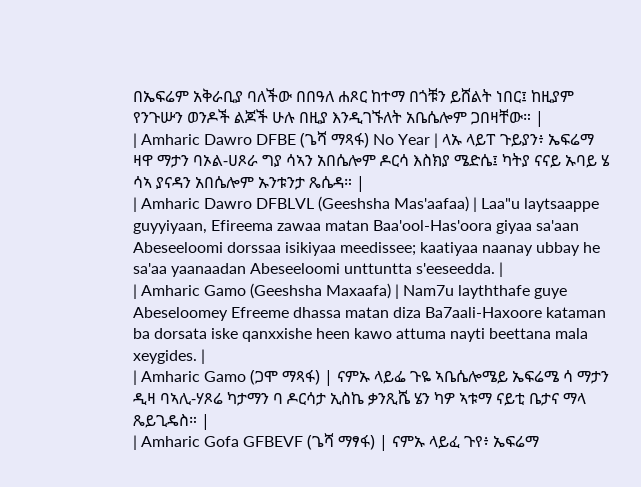በኤፍሬም አቅራቢያ ባለችው በበዓለ ሐጾር ከተማ በጎቹን ይሸልት ነበር፤ ከዚያም የንጉሡን ወንዶች ልጆች ሁሉ በዚያ እንዲገኙለት አቤሴሎም ጋበዛቸው። |
| Amharic Dawro DFBE (ጌሻ ማጻፋ) No Year | ላኡ ላይፐ ጉይያን፥ ኤፍሬማ ዛዋ ማታን ባኦል-ሀጾራ ግያ ሳኣን አበሴሎም ዶርሳ እስክያ ሜድሴ፤ ካትያ ናናይ ኡባይ ሄ ሳኣ ያናዳን አበሴሎም ኡንቱንታ ጼሴዳ። |
| Amharic Dawro DFBLVL (Geeshsha Mas'aafaa) | Laa"u laytsaappe guyyiyaan, Efireema zawaa matan Baa'ool-Has'oora giyaa sa'aan Abeseeloomi dorssaa isikiyaa meedissee; kaatiyaa naanay ubbay he sa'aa yaanaadan Abeseeloomi unttuntta s'eeseedda. |
| Amharic Gamo (Geeshsha Maxaafa) | Nam7u layththafe guye Abeseloomey Efreeme dhassa matan diza Ba7aali-Haxoore kataman ba dorsata iske qanxxishe heen kawo attuma nayti beettana mala xeygides. |
| Amharic Gamo (ጋሞ ማጻፋ) | ናምኡ ላይፌ ጉዬ ኣቤሴሎሜይ ኤፍሬሜ ሳ ማታን ዲዛ ባኣሊ-ሃጾሬ ካታማን ባ ዶርሳታ ኢስኬ ቃንጺሼ ሄን ካዎ ኣቱማ ናይቲ ቤታና ማላ ጼይጊዴስ። |
| Amharic Gofa GFBEVF (ጌሻ ማፃፋ) | ናምኡ ላይፈ ጉየ፥ ኤፍሬማ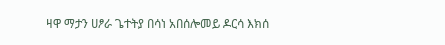ዛዋ ማታን ሀፆራ ጌተትያ በሳነ አበሰሎመይ ዶርሳ እክሰ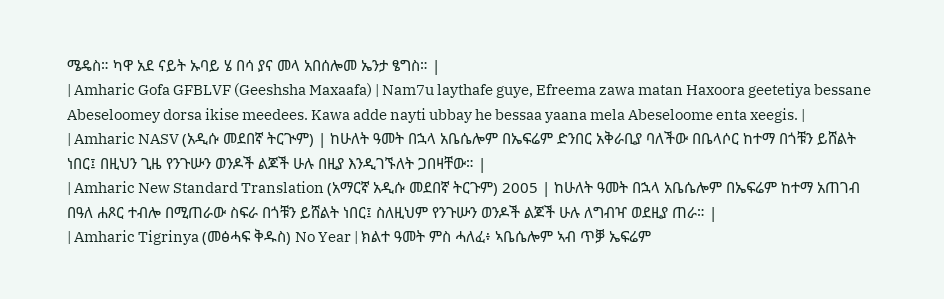ሜዴስ። ካዋ አደ ናይት ኡባይ ሄ በሳ ያና መላ አበሰሎመ ኤንታ ፄግስ። |
| Amharic Gofa GFBLVF (Geeshsha Maxaafa) | Nam7u laythafe guye, Efreema zawa matan Haxoora geetetiya bessane Abeseloomey dorsa ikise meedees. Kawa adde nayti ubbay he bessaa yaana mela Abeseloome enta xeegis. |
| Amharic NASV (አዲሱ መደበኛ ትርጒም) | ከሁለት ዓመት በኋላ አቤሴሎም በኤፍሬም ድንበር አቅራቢያ ባለችው በቤላሶር ከተማ በጎቹን ይሸልት ነበር፤ በዚህን ጊዜ የንጉሡን ወንዶች ልጆች ሁሉ በዚያ እንዲገኙለት ጋበዛቸው። |
| Amharic New Standard Translation (አማርኛ አዲሱ መደበኛ ትርጉም) 2005 | ከሁለት ዓመት በኋላ አቤሴሎም በኤፍሬም ከተማ አጠገብ በዓለ ሐጾር ተብሎ በሚጠራው ስፍራ በጎቹን ይሸልት ነበር፤ ስለዚህም የንጉሡን ወንዶች ልጆች ሁሉ ለግብዣ ወደዚያ ጠራ። |
| Amharic Tigrinya (መፅሓፍ ቅዱስ) No Year | ክልተ ዓመት ምስ ሓለፈ፥ ኣቤሴሎም ኣብ ጥቓ ኤፍሬም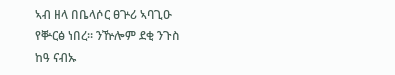ኣብ ዘላ በቤላሶር ፀጕሪ ኣባጊዑ የቝርፅ ነበረ። ንዅሎም ደቂ ንጉስ ከዓ ናብኡ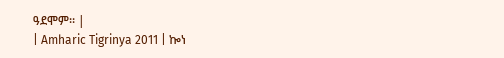ዓደሞም። |
| Amharic Tigrinya 2011 | ኰነ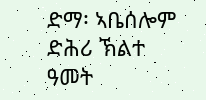ድማ፡ ኣቤሰሎም ድሕሪ ኽልተ ዓመት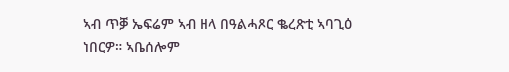ኣብ ጥቓ ኤፍሬም ኣብ ዘላ በዓልሓጾር ቈረጽቲ ኣባጊዕ ነበርዎ። ኣቤሰሎም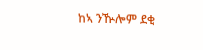ከኣ ንዂሎም ደቂ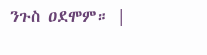ንጉስ ዐደሞም። |